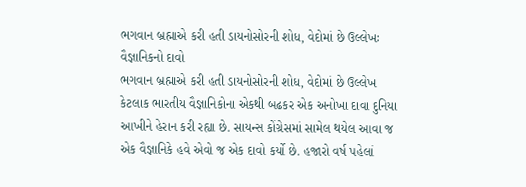ભગવાન બ્રહ્માએ કરી હતી ડાયનોસોરની શોધ, વેદોમાં છે ઉલ્લેખઃ વૈજ્ઞાનિકનો દાવો
ભગવાન બ્રહ્માએ કરી હતી ડાયનોસોરની શોધ, વેદોમાં છે ઉલ્લેખ
કેટલાક ભારતીય વૈજ્ઞાનિકોના એકથી બઢકર એક અનોખા દાવા દુનિયા આખીને હેરાન કરી રહ્યા છે. સાયન્સ કોંગ્રેસમાં સામેલ થયેલ આવા જ એક વૈજ્ઞાનિકે હવે એવો જ એક દાવો કર્યો છે. હજારો વર્ષ પહેલાં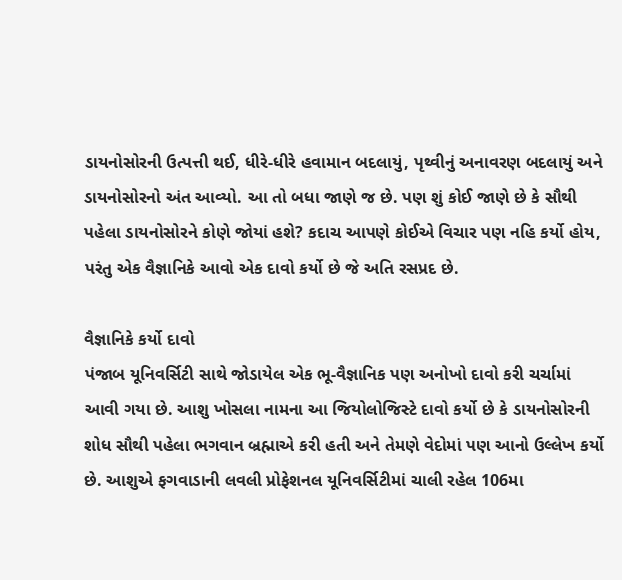ડાયનોસોરની ઉત્પત્તી થઈ, ધીરે-ધીરે હવામાન બદલાયું, પૃથ્વીનું અનાવરણ બદલાયું અને ડાયનોસોરનો અંત આવ્યો. આ તો બધા જાણે જ છે. પણ શું કોઈ જાણે છે કે સૌથી પહેલા ડાયનોસોરને કોણે જોયાં હશે? કદાચ આપણે કોઈએ વિચાર પણ નહિ કર્યો હોય, પરંતુ એક વૈજ્ઞાનિકે આવો એક દાવો કર્યો છે જે અતિ રસપ્રદ છે.

વૈજ્ઞાનિકે કર્યો દાવો
પંજાબ યૂનિવર્સિટી સાથે જોડાયેલ એક ભૂ-વૈજ્ઞાનિક પણ અનોખો દાવો કરી ચર્ચામાં આવી ગયા છે. આશુ ખોસલા નામના આ જિયોલોજિસ્ટે દાવો કર્યો છે કે ડાયનોસોરની શોધ સૌથી પહેલા ભગવાન બ્રહ્માએ કરી હતી અને તેમણે વેદોમાં પણ આનો ઉલ્લેખ કર્યો છે. આશુએ ફગવાડાની લવલી પ્રોફેશનલ યૂનિવર્સિટીમાં ચાલી રહેલ 106મા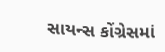સાયન્સ કોંગ્રેસમાં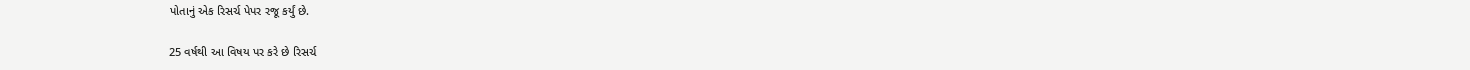પોતાનું એક રિસર્ચ પેપર રજૂ કર્યું છે.

25 વર્ષથી આ વિષય પર કરે છે રિસર્ચ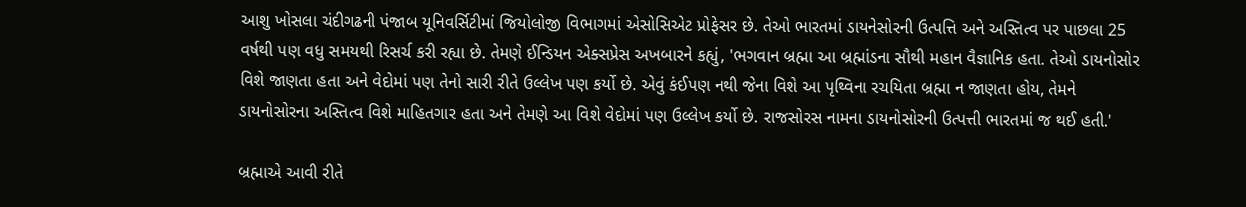આશુ ખોસલા ચંદીગઢની પંજાબ યૂનિવર્સિટીમાં જિયોલોજી વિભાગમાં એસોસિએટ પ્રોફેસર છે. તેઓ ભારતમાં ડાયનેસોરની ઉત્પત્તિ અને અસ્તિત્વ પર પાછલા 25 વર્ષથી પણ વધુ સમયથી રિસર્ચ કરી રહ્યા છે. તેમણે ઈન્ડિયન એક્સપ્રેસ અખબારને કહ્યું, 'ભગવાન બ્રહ્મા આ બ્રહ્માંડના સૌથી મહાન વૈજ્ઞાનિક હતા. તેઓ ડાયનોસોર વિશે જાણતા હતા અને વેદોમાં પણ તેનો સારી રીતે ઉલ્લેખ પણ કર્યો છે. એવું કંઈપણ નથી જેના વિશે આ પૃથ્વિના રચયિતા બ્રહ્મા ન જાણતા હોય, તેમને ડાયનોસોરના અસ્તિત્વ વિશે માહિતગાર હતા અને તેમણે આ વિશે વેદોમાં પણ ઉલ્લેખ કર્યો છે. રાજસોરસ નામના ડાયનોસોરની ઉત્પત્તી ભારતમાં જ થઈ હતી.'

બ્રહ્માએ આવી રીતે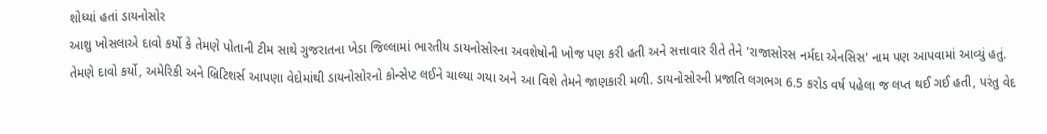શોધ્યાં હતાં ડાયનોસોર
આશુ ખોસલાએ દાવો કર્યો કે તેમણે પોતાની ટીમ સાથે ગુજરાતના ખેડા જિલ્લામાં ભારતીય ડાયનોસોરના અવશેષોની ખોજ પણ કરી હતી અને સત્તાવાર રીતે તેને 'રાજાસોરસ નર્મદા એનસિસ' નામ પણ આપવામાં આવ્યું હતું. તેમણે દાવો કર્યો, અમેરિકી અને બ્રિટિશર્સ આપણા વેદોમાંથી ડાયનોસોરનો કોન્સેપ્ટ લઈને ચાલ્યા ગયા અને આ વિશે તેમને જાણકારી મળી. ડાયનોસોરની પ્રજાતિ લગભગ 6.5 કરોડ વર્ષ પહેલા જ લપ્ત થઈ ગઈ હતી, પરંતુ વેદ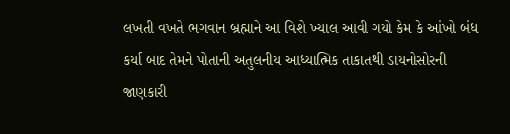લખતી વખતે ભગવાન બ્રહ્માને આ વિશે ખ્યાલ આવી ગયો કેમ કે આંખો બંધ કર્યા બાદ તેમને પોતાની અતુલનીય આધ્યાત્મિક તાકાતથી ડાયનોસોરની જાણકારી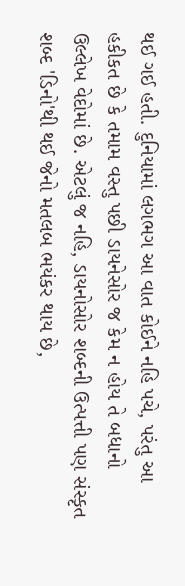થઈ ગઈ હતી. દુનિયામાં લગભગ આ વાત કોઈને નહિ પચે, પરંતુ આ હકીકત છે કે તમામ વસ્તુ પછી ડાયનેસોર જ કેમ ન હોય તે બધાનો ઉલ્લેખ વેદોમાં છે. એટલું જ નહિ, ડાયનોસોર શબ્દની ઉત્પત્તી પણ સંસ્કૃત શબ્દ 'ડિનો'થી થઈ જેનો મતલબ ભયંકર થાય છે,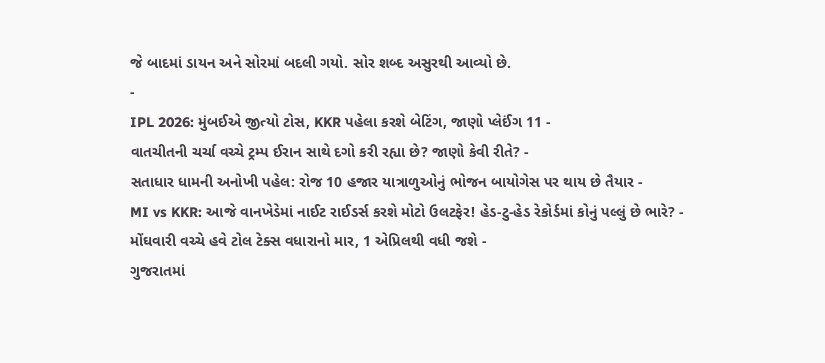જે બાદમાં ડાયન અને સોરમાં બદલી ગયો. સોર શબ્દ અસુરથી આવ્યો છે.
-
IPL 2026: મુંબઈએ જીત્યો ટોસ, KKR પહેલા કરશે બેટિંગ, જાણો પ્લેઈંગ 11 -
વાતચીતની ચર્ચા વચ્ચે ટ્રમ્પ ઈરાન સાથે દગો કરી રહ્યા છે? જાણો કેવી રીતે? -
સતાધાર ધામની અનોખી પહેલ: રોજ 10 હજાર યાત્રાળુઓનું ભોજન બાયોગેસ પર થાય છે તૈયાર -
MI vs KKR: આજે વાનખેડેમાં નાઈટ રાઈડર્સ કરશે મોટો ઉલટફેર! હેડ-ટુ-હેડ રેકોર્ડમાં કોનું પલ્લું છે ભારે? -
મોંઘવારી વચ્ચે હવે ટોલ ટેક્સ વધારાનો માર, 1 એપ્રિલથી વધી જશે -
ગુજરાતમાં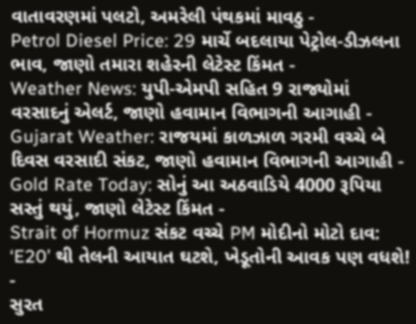વાતાવરણમાં પલટો, અમરેલી પંથકમાં માવઠુ -
Petrol Diesel Price: 29 માર્ચે બદલાયા પેટ્રોલ-ડીઝલના ભાવ, જાણો તમારા શહેરની લેટેસ્ટ કિંમત -
Weather News: યુપી-એમપી સહિત 9 રાજ્યોમાં વરસાદનું એલર્ટ, જાણો હવામાન વિભાગની આગાહી -
Gujarat Weather: રાજયમાં કાળઝાળ ગરમી વચ્ચે બે દિવસ વરસાદી સંકટ, જાણો હવામાન વિભાગની આગાહી -
Gold Rate Today: સોનું આ અઠવાડિયે 4000 રૂપિયા સસ્તું થયું, જાણો લેટેસ્ટ કિંમત -
Strait of Hormuz સંકટ વચ્ચે PM મોદીનો મોટો દાવ: ‘E20’ થી તેલની આયાત ઘટશે, ખેડૂતોની આવક પણ વધશે! -
સુરત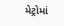મેટ્રોમાં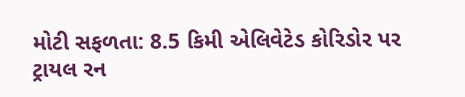મોટી સફળતા: 8.5 કિમી એલિવેટેડ કોરિડોર પર ટ્રાયલ રન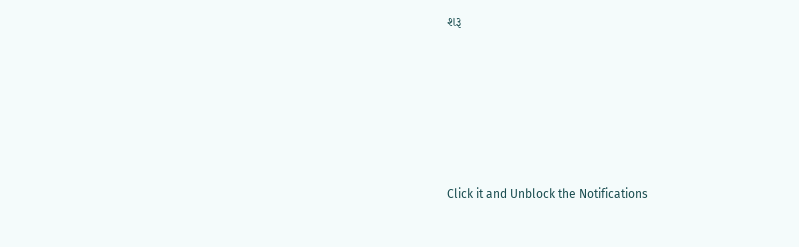શરૂ






Click it and Unblock the Notifications